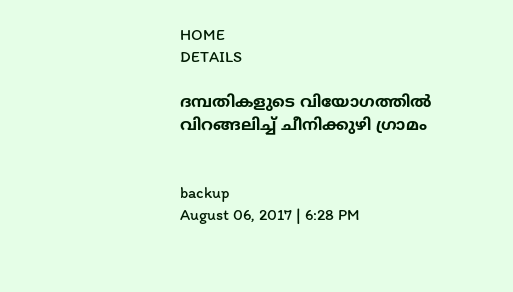HOME
DETAILS

ദമ്പതികളുടെ വിയോഗത്തില്‍ വിറങ്ങലിച്ച് ചീനിക്കുഴി ഗ്രാമം


backup
August 06, 2017 | 6:28 PM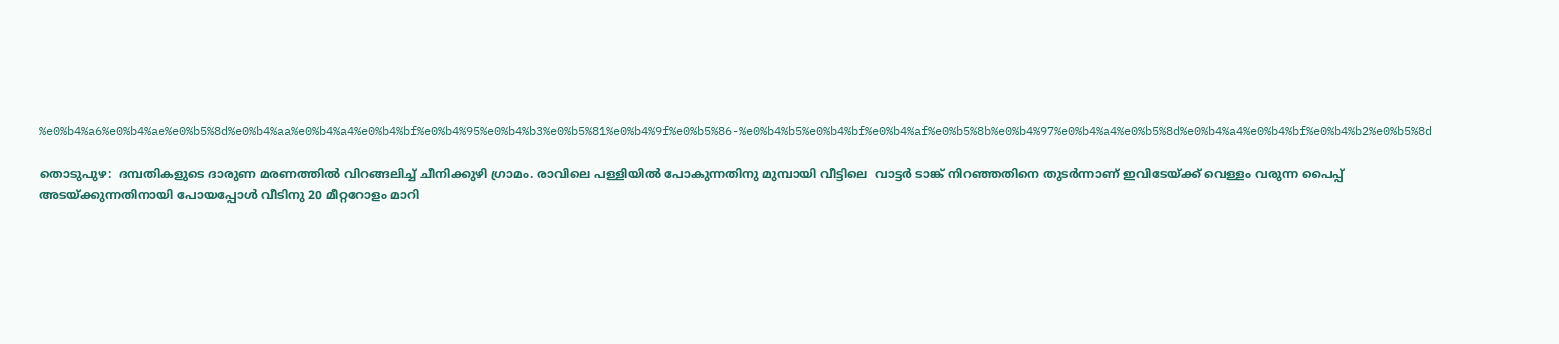%e0%b4%a6%e0%b4%ae%e0%b5%8d%e0%b4%aa%e0%b4%a4%e0%b4%bf%e0%b4%95%e0%b4%b3%e0%b5%81%e0%b4%9f%e0%b5%86-%e0%b4%b5%e0%b4%bf%e0%b4%af%e0%b5%8b%e0%b4%97%e0%b4%a4%e0%b5%8d%e0%b4%a4%e0%b4%bf%e0%b4%b2%e0%b5%8d

തൊടുപുഴ:  ദമ്പതികളുടെ ദാരുണ മരണത്തില്‍ വിറങ്ങലിച്ച് ചീനിക്കുഴി ഗ്രാമം. രാവിലെ പള്ളിയില്‍ പോകുന്നതിനു മുമ്പായി വീട്ടിലെ  വാട്ടര്‍ ടാങ്ക് നിറഞ്ഞതിനെ തുടര്‍ന്നാണ് ഇവിടേയ്ക്ക് വെള്ളം വരുന്ന പൈപ്പ് അടയ്ക്കുന്നതിനായി പോയപ്പോള്‍ വീടിനു 20 മീറ്ററോളം മാറി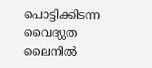പൊട്ടിക്കിടന്ന വൈദ്യുത ലൈനില്‍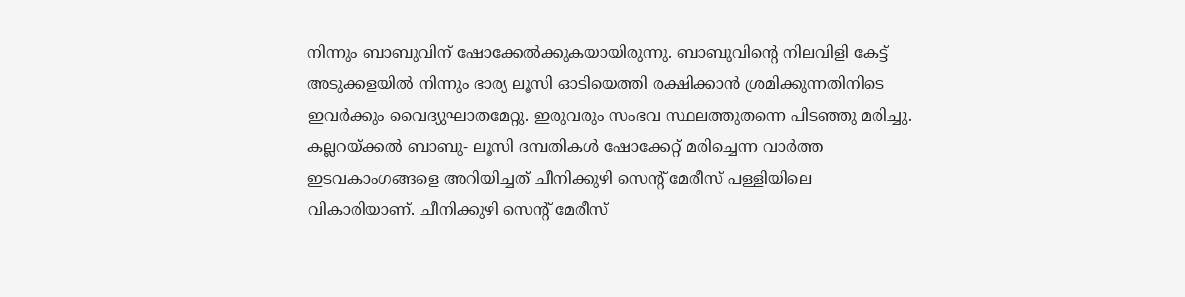നിന്നും ബാബുവിന് ഷോക്കേല്‍ക്കുകയായിരുന്നു. ബാബുവിന്റെ നിലവിളി കേട്ട് അടുക്കളയില്‍ നിന്നും ഭാര്യ ലൂസി ഓടിയെത്തി രക്ഷിക്കാന്‍ ശ്രമിക്കുന്നതിനിടെ ഇവര്‍ക്കും വൈദ്യുഘാതമേറ്റു. ഇരുവരും സംഭവ സ്ഥലത്തുതന്നെ പിടഞ്ഞു മരിച്ചു.
കല്ലറയ്ക്കല്‍ ബാബു- ലൂസി ദമ്പതികള്‍ ഷോക്കേറ്റ് മരിച്ചെന്ന വാര്‍ത്ത ഇടവകാംഗങ്ങളെ അറിയിച്ചത് ചീനിക്കുഴി സെന്റ് മേരീസ് പള്ളിയിലെ വികാരിയാണ്. ചീനിക്കുഴി സെന്റ് മേരീസ്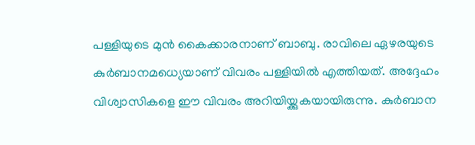പള്ളിയുടെ മുന്‍ കൈക്കാരനാണ് ബാബു. രാവിലെ ഏഴരയുടെ കുര്‍ബാനമധ്യെയാണ് വിവരം പള്ളിയില്‍ എത്തിയത്. അദ്ദേഹം വിശ്വാസികളെ ഈ വിവരം അറിയിയ്ക്കുകയായിരുന്നു. കുര്‍ബാന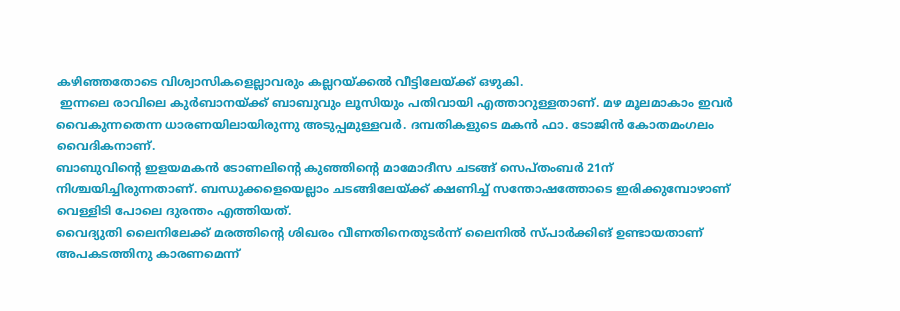കഴിഞ്ഞതോടെ വിശ്വാസികളെല്ലാവരും കല്ലറയ്ക്കല്‍ വീട്ടിലേയ്ക്ക് ഒഴുകി.
 ഇന്നലെ രാവിലെ കുര്‍ബാനയ്ക്ക് ബാബുവും ലൂസിയും പതിവായി എത്താറുള്ളതാണ്. മഴ മൂലമാകാം ഇവര്‍ വൈകുന്നതെന്ന ധാരണയിലായിരുന്നു അടുപ്പമുള്ളവര്‍. ദമ്പതികളുടെ മകന്‍ ഫാ. ടോജിന്‍ കോതമംഗലം വൈദികനാണ്.
ബാബുവിന്റെ ഇളയമകന്‍ ടോണലിന്റെ കുഞ്ഞിന്റെ മാമോദീസ ചടങ്ങ് സെപ്തംബര്‍ 21ന് നിശ്ചയിച്ചിരുന്നതാണ്. ബന്ധുക്കളെയെല്ലാം ചടങ്ങിലേയ്ക്ക് ക്ഷണിച്ച് സന്തോഷത്തോടെ ഇരിക്കുമ്പോഴാണ് വെള്ളിടി പോലെ ദുരന്തം എത്തിയത്.
വൈദ്യുതി ലൈനിലേക്ക് മരത്തിന്റെ ശിഖരം വീണതിനെതുടര്‍ന്ന് ലൈനില്‍ സ്പാര്‍ക്കിങ് ഉണ്ടായതാണ് അപകടത്തിനു കാരണമെന്ന്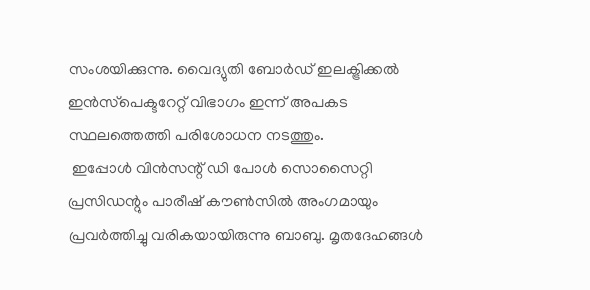സംശയിക്കുന്നു. വൈദ്യുതി ബോര്‍ഡ് ഇലക്ട്രിക്കല്‍ ഇന്‍സ്‌പെക്ടറേറ്റ് വിഭാഗം ഇന്ന് അപകട സ്ഥലത്തെത്തി പരിശോധന നടത്തും.
 ഇപ്പോള്‍ വിന്‍സന്റ് ഡി പോള്‍ സൊസൈറ്റി പ്രസിഡന്റും പാരീഷ് കൗണ്‍സില്‍ അംഗമായും പ്രവര്‍ത്തിച്ചു വരികയായിരുന്നു ബാബു. മൃതദേഹങ്ങള്‍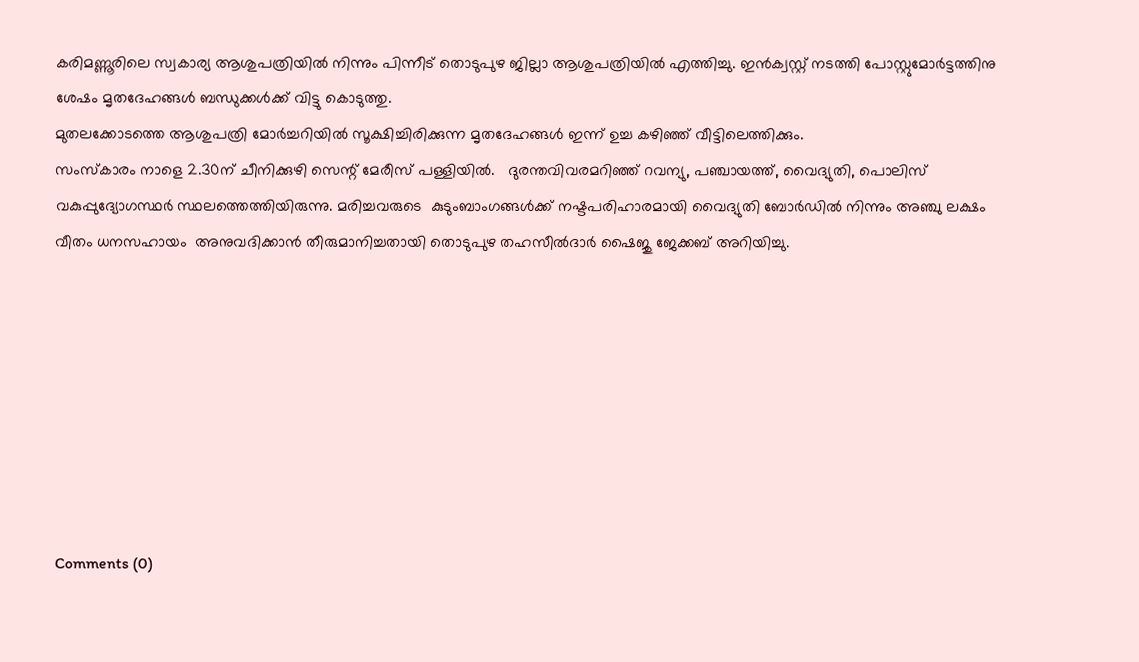കരിമണ്ണൂരിലെ സ്വകാര്യ ആശുപത്രിയില്‍ നിന്നും പിന്നീട് തൊടുപുഴ ജില്ലാ ആശുപത്രിയില്‍ എത്തിച്ചു. ഇന്‍ക്വസ്റ്റ് നടത്തി പോസ്റ്റുമോര്‍ട്ടത്തിനു ശേഷം മൃതദേഹങ്ങള്‍ ബന്ധുക്കള്‍ക്ക് വിട്ടു കൊടുത്തു.
മുതലക്കോടത്തെ ആശുപത്രി മോര്‍ച്ചറിയില്‍ സൂക്ഷിച്ചിരിക്കുന്ന മൃതദേഹങ്ങള്‍ ഇന്ന് ഉച്ച കഴിഞ്ഞ് വീട്ടിലെത്തിക്കും.
സംസ്‌കാരം നാളെ 2.30ന് ചീനിക്കുഴി സെന്റ് മേരീസ് പള്ളിയില്‍.   ദുരന്തവിവരമറിഞ്ഞ് റവന്യു, പഞ്ചായത്ത്, വൈദ്യുതി, പൊലിസ് വകുപ്പുദ്യോഗസ്ഥര്‍ സ്ഥലത്തെത്തിയിരുന്നു. മരിച്ചവരുടെ  കുടുംബാംഗങ്ങള്‍ക്ക് നഷ്ടപരിഹാരമായി വൈദ്യുതി ബോര്‍ഡില്‍ നിന്നും അഞ്ചു ലക്ഷം വീതം ധനസഹായം  അനുവദിക്കാന്‍ തീരുമാനിച്ചതായി തൊടുപുഴ തഹസീല്‍ദാര്‍ ഷൈജു ജേക്കബ് അറിയിച്ചു.








Comments (0)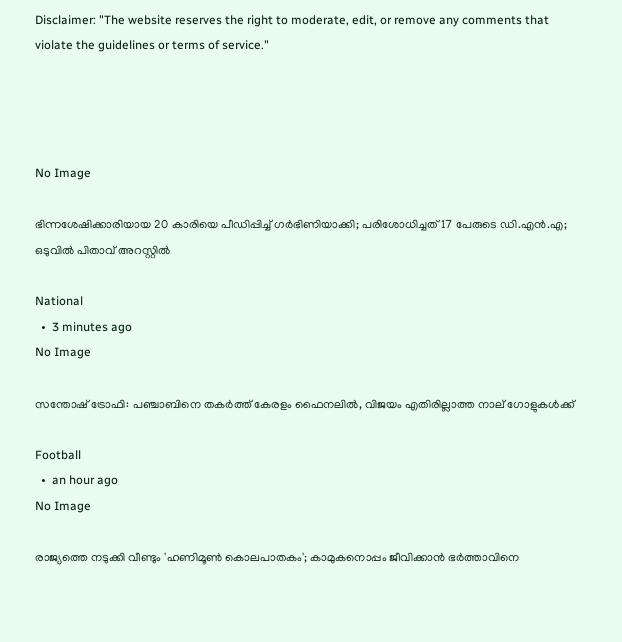Disclaimer: "The website reserves the right to moderate, edit, or remove any comments that violate the guidelines or terms of service."




No Image

ഭിന്നശേഷിക്കാരിയായ 20 കാരിയെ പീഡിപ്പിച്ച് ഗര്‍ഭിണിയാക്കി; പരിശോധിച്ചത് 17 പേരുടെ ഡി.എന്‍.എ; ഒടുവില്‍ പിതാവ് അറസ്റ്റില്‍

National
  •  3 minutes ago
No Image

സന്തോഷ് ട്രോഫി: പഞ്ചാബിനെ തകര്‍ത്ത് കേരളം ഫൈനലില്‍, വിജയം എതിരില്ലാത്ത നാല് ഗോളുകള്‍ക്ക്

Football
  •  an hour ago
No Image

രാജ്യത്തെ നടുക്കി വീണ്ടും 'ഹണിമൂൺ കൊലപാതകം'; കാമുകനൊപ്പം ജീവിക്കാൻ ഭർത്താവിനെ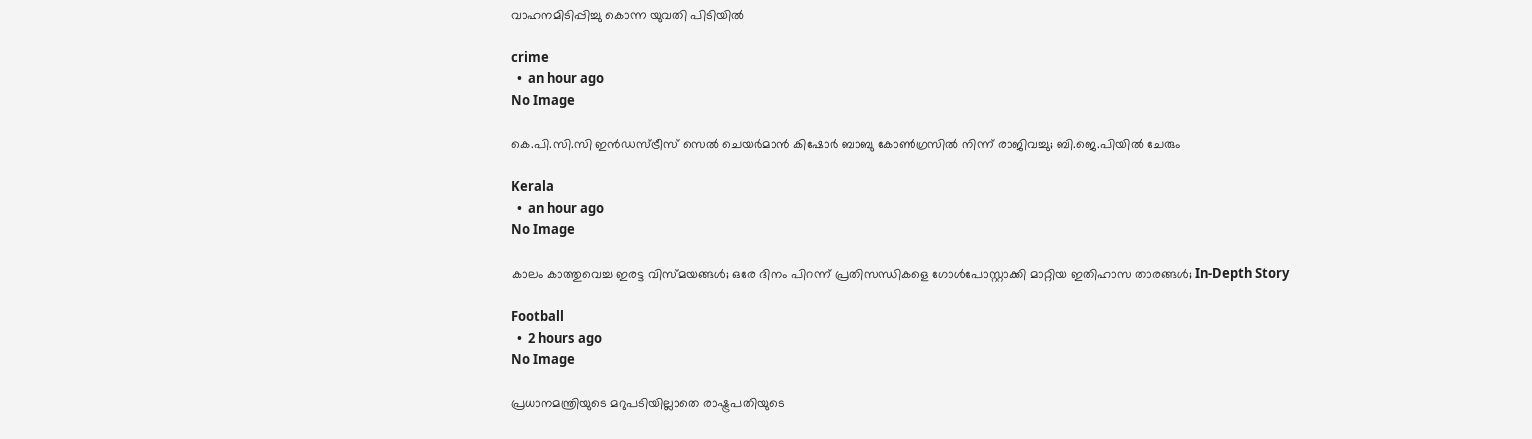വാഹനമിടിപ്പിച്ചു കൊന്ന യുവതി പിടിയിൽ

crime
  •  an hour ago
No Image

കെ.പി.സി.സി ഇന്‍ഡസ്ട്രീസ് സെല്‍ ചെയര്‍മാന്‍ കിഷോര്‍ ബാബു കോണ്‍ഗ്രസില്‍ നിന്ന് രാജിവച്ചു; ബി.ജെ.പിയില്‍ ചേരും

Kerala
  •  an hour ago
No Image

കാലം കാത്തുവെച്ച ഇരട്ട വിസ്മയങ്ങൾ; ഒരേ ദിനം പിറന്ന് പ്രതിസന്ധികളെ ഗോൾപോസ്റ്റാക്കി മാറ്റിയ ഇതിഹാസ താരങ്ങൾ; In-Depth Story

Football
  •  2 hours ago
No Image

പ്രധാനമന്ത്രിയുടെ മറുപടിയില്ലാതെ രാഷ്ട്രപതിയുടെ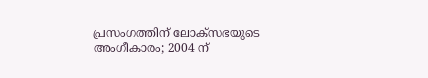പ്രസംഗത്തിന് ലോക്‌സഭയുടെ അംഗീകാരം; 2004 ന്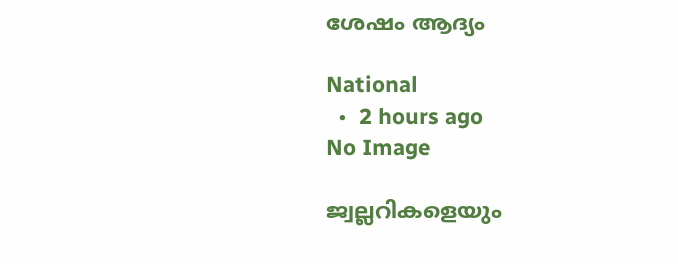ശേഷം ആദ്യം

National
  •  2 hours ago
No Image

ജ്വല്ലറികളെയും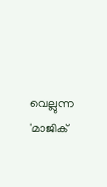വെല്ലുന്ന 'മാജിക്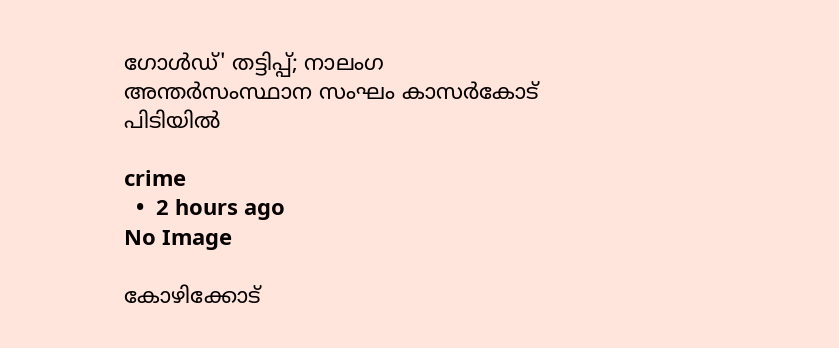ഗോൾഡ്' തട്ടിപ്പ്; നാലംഗ അന്തർസംസ്ഥാന സംഘം കാസർകോട് പിടിയിൽ

crime
  •  2 hours ago
No Image

കോഴിക്കോട്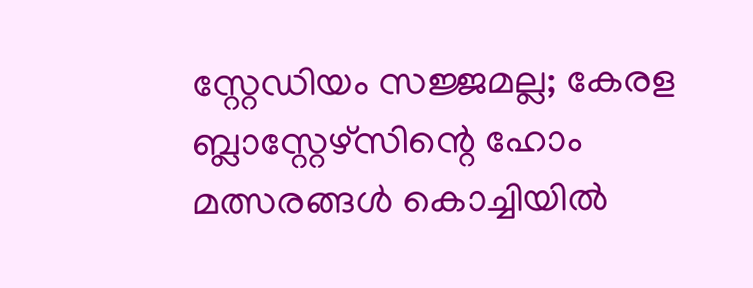സ്റ്റേഡിയം സജ്ജമല്ല; കേരള ബ്ലാസ്റ്റേഴ്‌സിന്റെ ഹോം മത്സരങ്ങൾ കൊച്ചിയിൽ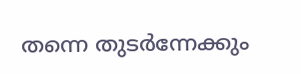തന്നെ തുടർന്നേക്കും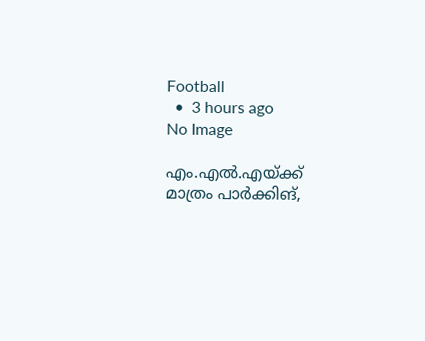Football
  •  3 hours ago
No Image

എം.എല്‍.എയ്ക്ക് മാത്രം പാര്‍ക്കിങ്,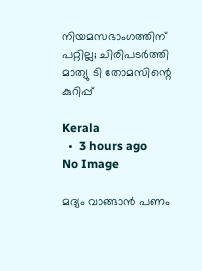നിയമസഭാംഗത്തിന് പറ്റില്ല; ചിരിപടര്‍ത്തി മാത്യു ടി തോമസിന്റെ കുറിപ്പ്

Kerala
  •  3 hours ago
No Image

മദ്യം വാങ്ങാൻ പണം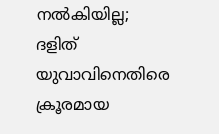നൽകിയില്ല; ദളിത് യുവാവിനെതിരെ ക്രൂരമായ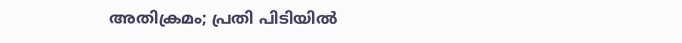അതിക്രമം; പ്രതി പിടിയിൽ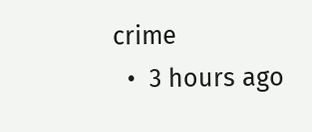crime
  •  3 hours ago